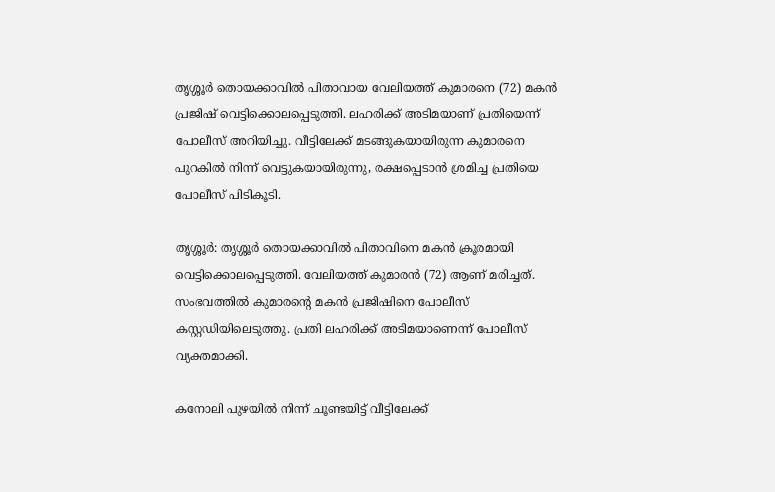തൃശ്ശൂർ തൊയക്കാവിൽ പിതാവായ വേലിയത്ത് കുമാരനെ (72) മകൻ പ്രജിഷ് വെട്ടിക്കൊലപ്പെടുത്തി. ലഹരിക്ക് അടിമയാണ് പ്രതിയെന്ന് പോലീസ് അറിയിച്ചു. വീട്ടിലേക്ക് മടങ്ങുകയായിരുന്ന കുമാരനെ പുറകിൽ നിന്ന് വെട്ടുകയായിരുന്നു, രക്ഷപ്പെടാൻ ശ്രമിച്ച പ്രതിയെ പോലീസ് പിടികൂടി.

തൃശ്ശൂർ: തൃശ്ശൂർ തൊയക്കാവിൽ പിതാവിനെ മകൻ ക്രൂരമായി വെട്ടിക്കൊലപ്പെടുത്തി. വേലിയത്ത് കുമാരൻ (72) ആണ് മരിച്ചത്. സംഭവത്തിൽ കുമാരന്റെ മകൻ പ്രജിഷിനെ പോലീസ് കസ്റ്റഡിയിലെടുത്തു. പ്രതി ലഹരിക്ക് അടിമയാണെന്ന് പോലീസ് വ്യക്തമാക്കി.

കനോലി പുഴയിൽ നിന്ന് ചൂണ്ടയിട്ട് വീട്ടിലേക്ക്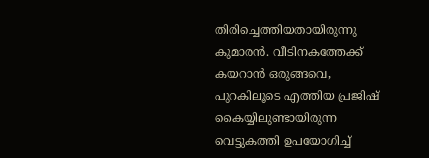തിരിച്ചെത്തിയതായിരുന്നു കുമാരൻ. വീടിനകത്തേക്ക് കയറാൻ ഒരുങ്ങവെ, പുറകിലൂടെ എത്തിയ പ്രജിഷ് കൈയ്യിലുണ്ടായിരുന്ന വെട്ടുകത്തി ഉപയോഗിച്ച്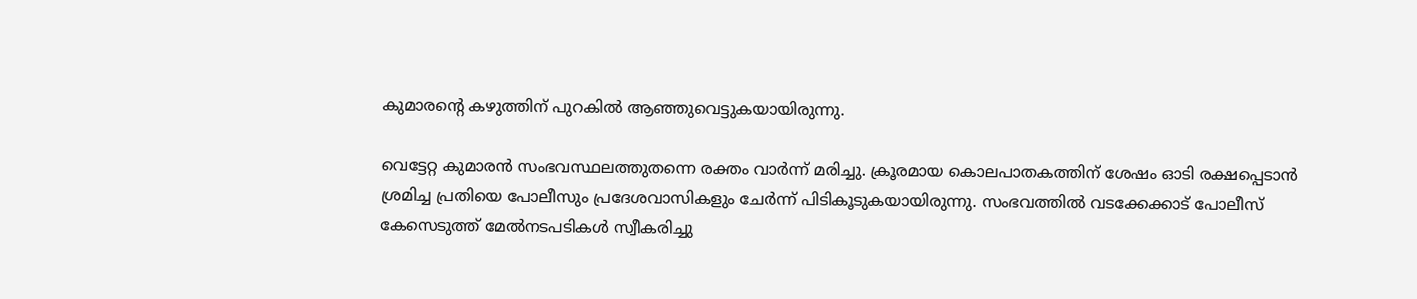കുമാരന്റെ കഴുത്തിന് പുറകിൽ ആഞ്ഞുവെട്ടുകയായിരുന്നു.

വെട്ടേറ്റ കുമാരൻ സംഭവസ്ഥലത്തുതന്നെ രക്തം വാർന്ന് മരിച്ചു. ക്രൂരമായ കൊലപാതകത്തിന് ശേഷം ഓടി രക്ഷപ്പെടാൻ ശ്രമിച്ച പ്രതിയെ പോലീസും പ്രദേശവാസികളും ചേർന്ന് പിടികൂടുകയായിരുന്നു. സംഭവത്തിൽ വടക്കേക്കാട് പോലീസ് കേസെടുത്ത് മേൽനടപടികൾ സ്വീകരിച്ചു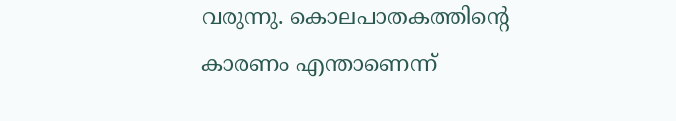വരുന്നു. കൊലപാതകത്തിൻ്റെ കാരണം എന്താണെന്ന്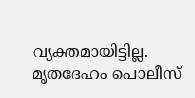വ്യക്തമായിട്ടില്ല. മൃതദേഹം പൊലീസ്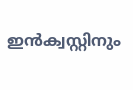ഇൻക്വസ്റ്റിനും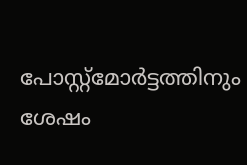പോസ്റ്റ്‌മോർട്ടത്തിനും ശേഷം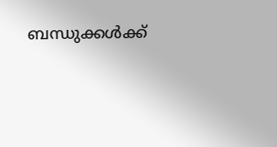ബന്ധുക്കൾക്ക്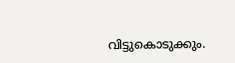വിട്ടുകൊടുക്കും.